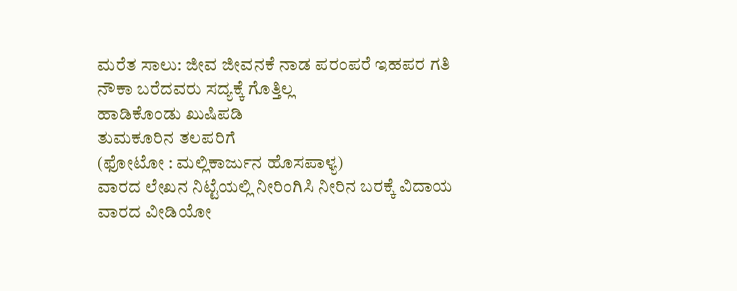ಮರೆತ ಸಾಲು: ಜೀವ ಜೀವನಕೆ ನಾಡ ಪರಂಪರೆ ಇಹಪರ ಗತಿ ನೌಕಾ ಬರೆದವರು ಸದ್ಯಕ್ಕೆ ಗೊತ್ತಿಲ್ಲ
ಹಾಡಿಕೊಂಡು ಖುಷಿಪಡಿ
ತುಮಕೂರಿನ ತಲಪರಿಗೆ
(ಫೋಟೋ : ಮಲ್ಲಿಕಾರ್ಜುನ ಹೊಸಪಾಳ್ಯ)
ವಾರದ ಲೇಖನ ನಿಟ್ಟೆಯಲ್ಲಿ ನೀರಿಂಗಿಸಿ ನೀರಿನ ಬರಕ್ಕೆ ವಿದಾಯ
ವಾರದ ವೀಡಿಯೋ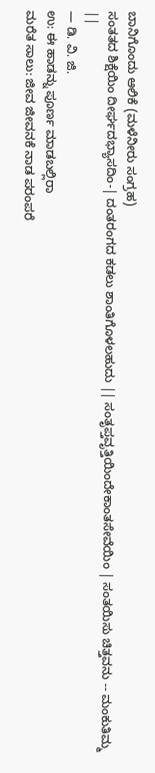ಬಾನಿಗೊಂದು ಆಲಿಕೆ (ಮಳೆನೀರು ಸಂಗ್ರಹ)
ಸಂತತದ ಶಿಕ್ಷೆಯಿಂ ದೀರ್ಘದಭ್ಯಾಸದಿಂ-| ದಂತರಂಗದ ಕಡಲು ಶಾಂತಿಗೊಳಲಹುದು || ಸಂತೃಪ್ತವೃತ್ತಿಯಿಂದೇಕಾಂತಸೇವೆಯಿಂ | ಸಂತಯಿಸು ಚಿತ್ತವನು -- ಮಂಕುತಿಮ್ಮ ||
— ಡಿ. ವಿ. ಜಿ.
ಉ: ಈ ಹಾಡನ್ನು ಪೂರ್ಣ ಮಾಡಬಲ್ಲಿರಾ
ಮರೆತ ಸಾಲು: ಜೀವ ಜೀವನಕೆ ನಾಡ ಪರಂಪರೆ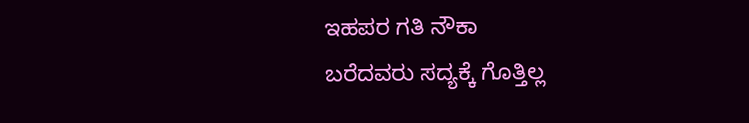ಇಹಪರ ಗತಿ ನೌಕಾ
ಬರೆದವರು ಸದ್ಯಕ್ಕೆ ಗೊತ್ತಿಲ್ಲ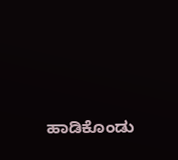ಹಾಡಿಕೊಂಡು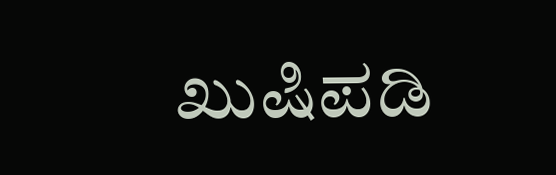ಖುಷಿಪಡಿ